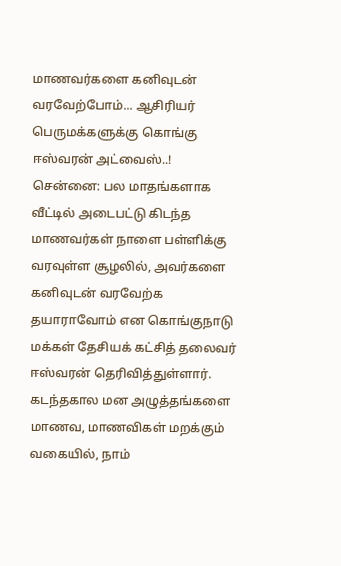மாணவர்களை கனிவுடன் வரவேற்போம்... ஆசிரியர் பெருமக்களுக்கு கொங்கு ஈஸ்வரன் அட்வைஸ்..!
சென்னை: பல மாதங்களாக வீட்டில் அடைபட்டு கிடந்த மாணவர்கள் நாளை பள்ளிக்கு வரவுள்ள சூழலில், அவர்களை கனிவுடன் வரவேற்க தயாராவோம் என கொங்குநாடு மக்கள் தேசியக் கட்சித் தலைவர் ஈஸ்வரன் தெரிவித்துள்ளார்.
கடந்தகால மன அழுத்தங்களை மாணவ, மாணவிகள் மறக்கும் வகையில், நாம்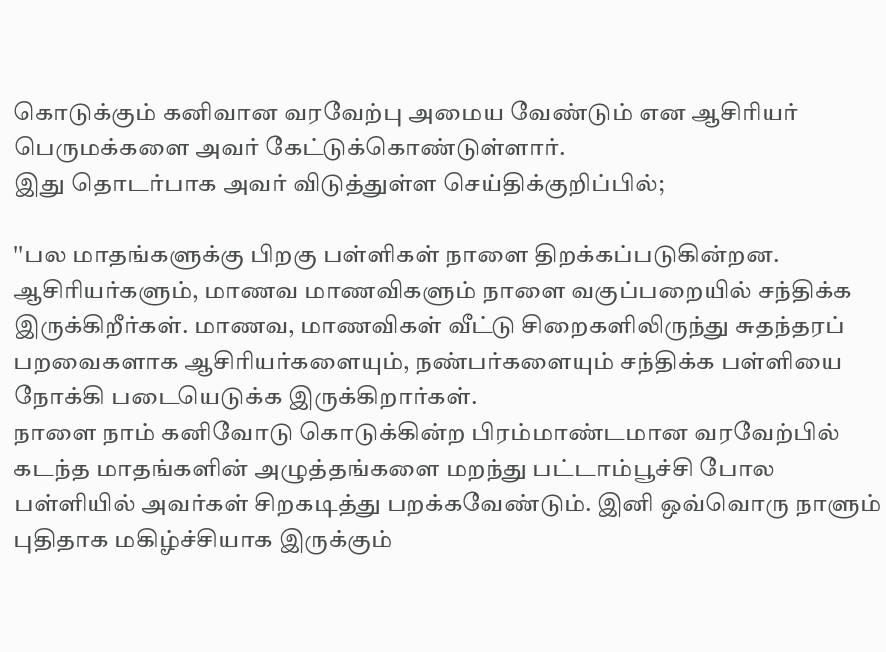கொடுக்கும் கனிவான வரவேற்பு அமைய வேண்டும் என ஆசிரியர் பெருமக்களை அவர் கேட்டுக்கொண்டுள்ளார்.
இது தொடர்பாக அவர் விடுத்துள்ள செய்திக்குறிப்பில்;

''பல மாதங்களுக்கு பிறகு பள்ளிகள் நாளை திறக்கப்படுகின்றன. ஆசிரியர்களும், மாணவ மாணவிகளும் நாளை வகுப்பறையில் சந்திக்க இருக்கிறீர்கள். மாணவ, மாணவிகள் வீட்டு சிறைகளிலிருந்து சுதந்தரப் பறவைகளாக ஆசிரியர்களையும், நண்பர்களையும் சந்திக்க பள்ளியை நோக்கி படையெடுக்க இருக்கிறார்கள்.
நாளை நாம் கனிவோடு கொடுக்கின்ற பிரம்மாண்டமான வரவேற்பில் கடந்த மாதங்களின் அழுத்தங்களை மறந்து பட்டாம்பூச்சி போல பள்ளியில் அவர்கள் சிறகடித்து பறக்கவேண்டும். இனி ஒவ்வொரு நாளும் புதிதாக மகிழ்ச்சியாக இருக்கும்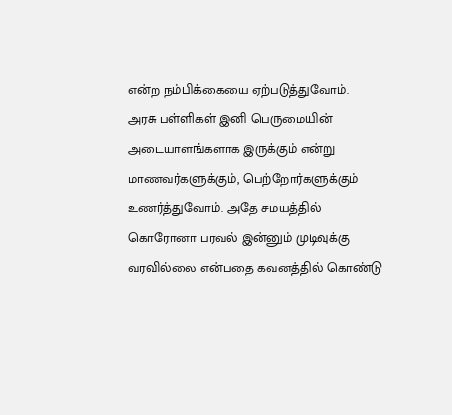என்ற நம்பிக்கையை ஏற்படுத்துவோம்.
அரசு பள்ளிகள் இனி பெருமையின் அடையாளங்களாக இருக்கும் என்று மாணவர்களுக்கும், பெற்றோர்களுக்கும் உணர்த்துவோம். அதே சமயத்தில் கொரோனா பரவல் இன்னும் முடிவுக்கு வரவில்லை என்பதை கவனத்தில் கொண்டு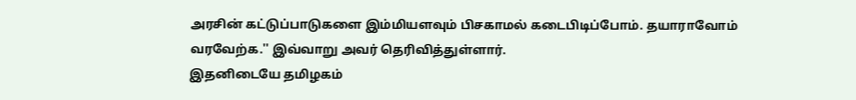அரசின் கட்டுப்பாடுகளை இம்மியளவும் பிசகாமல் கடைபிடிப்போம். தயாராவோம் வரவேற்க.'' இவ்வாறு அவர் தெரிவித்துள்ளார்.
இதனிடையே தமிழகம்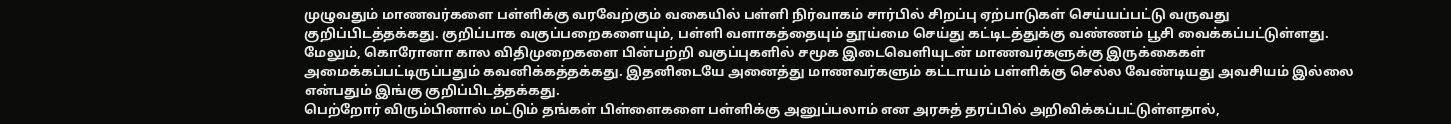முழுவதும் மாணவர்களை பள்ளிக்கு வரவேற்கும் வகையில் பள்ளி நிர்வாகம் சார்பில் சிறப்பு ஏற்பாடுகள் செய்யப்பட்டு வருவது குறிப்பிடத்தக்கது. குறிப்பாக வகுப்பறைகளையும், பள்ளி வளாகத்தையும் தூய்மை செய்து கட்டிடத்துக்கு வண்ணம் பூசி வைக்கப்பட்டுள்ளது.
மேலும், கொரோனா கால விதிமுறைகளை பின்பற்றி வகுப்புகளில் சமூக இடைவெளியுடன் மாணவர்களுக்கு இருக்கைகள் அமைக்கப்பட்டிருப்பதும் கவனிக்கத்தக்கது. இதனிடையே அனைத்து மாணவர்களும் கட்டாயம் பள்ளிக்கு செல்ல வேண்டியது அவசியம் இல்லை என்பதும் இங்கு குறிப்பிடத்தக்கது.
பெற்றோர் விரும்பினால் மட்டும் தங்கள் பிள்ளைகளை பள்ளிக்கு அனுப்பலாம் என அரசுத் தரப்பில் அறிவிக்கப்பட்டுள்ளதால்,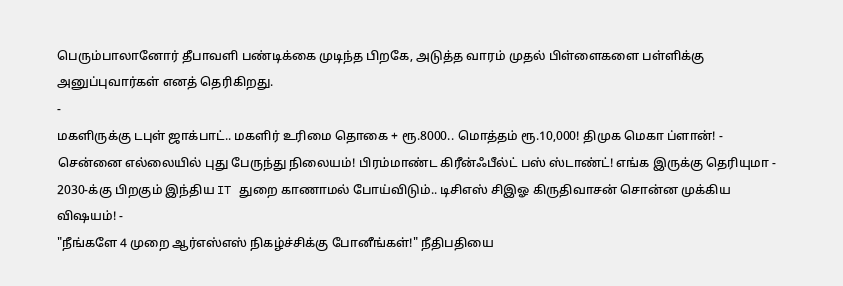பெரும்பாலானோர் தீபாவளி பண்டிக்கை முடிந்த பிறகே, அடுத்த வாரம் முதல் பிள்ளைகளை பள்ளிக்கு அனுப்புவார்கள் எனத் தெரிகிறது.
-
மகளிருக்கு டபுள் ஜாக்பாட்.. மகளிர் உரிமை தொகை + ரூ.8000.. மொத்தம் ரூ.10,000! திமுக மெகா ப்ளான்! -
சென்னை எல்லையில் புது பேருந்து நிலையம்! பிரம்மாண்ட கிரீன்ஃபீல்ட் பஸ் ஸ்டாண்ட்! எங்க இருக்கு தெரியுமா -
2030-க்கு பிறகும் இந்திய IT துறை காணாமல் போய்விடும்.. டிசிஎஸ் சிஇஓ கிருதிவாசன் சொன்ன முக்கிய விஷயம்! -
"நீங்களே 4 முறை ஆர்எஸ்எஸ் நிகழ்ச்சிக்கு போனீங்கள்!" நீதிபதியை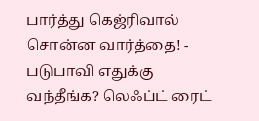பார்த்து கெஜ்ரிவால் சொன்ன வார்த்தை! -
படுபாவி எதுக்கு வந்தீங்க? லெஃப்ட் ரைட்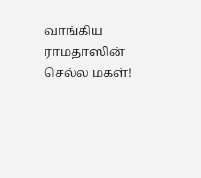வாங்கிய ராமதாஸின் செல்ல மகள்!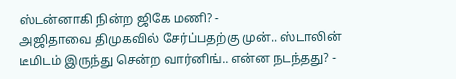ஸ்டன்னாகி நின்ற ஜிகே மணி? -
அஜிதாவை திமுகவில் சேர்ப்பதற்கு முன்.. ஸ்டாலின் டீமிடம் இருந்து சென்ற வார்னிங்.. என்ன நடந்தது? -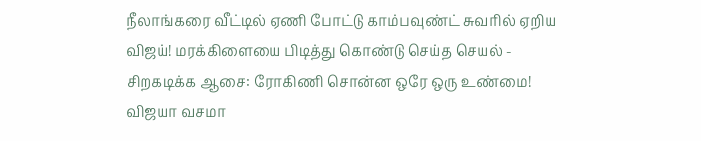நீலாங்கரை வீட்டில் ஏணி போட்டு காம்பவுண்ட் சுவரில் ஏறிய விஜய்! மரக்கிளையை பிடித்து கொண்டு செய்த செயல் -
சிறகடிக்க ஆசை: ரோகிணி சொன்ன ஒரே ஒரு உண்மை! விஜயா வசமா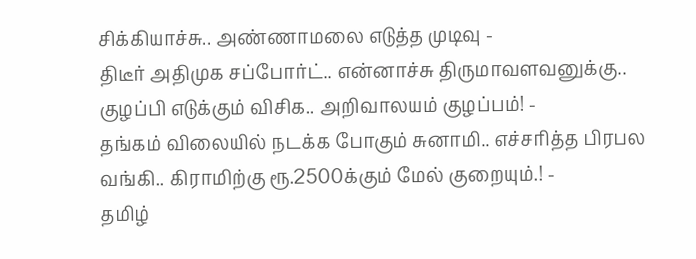சிக்கியாச்சு.. அண்ணாமலை எடுத்த முடிவு -
திடீர் அதிமுக சப்போர்ட்.. என்னாச்சு திருமாவளவனுக்கு.. குழப்பி எடுக்கும் விசிக.. அறிவாலயம் குழப்பம்! -
தங்கம் விலையில் நடக்க போகும் சுனாமி.. எச்சரித்த பிரபல வங்கி.. கிராமிற்கு ரூ.2500க்கும் மேல் குறையும்.! -
தமிழ்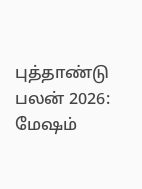புத்தாண்டு பலன் 2026: மேஷம்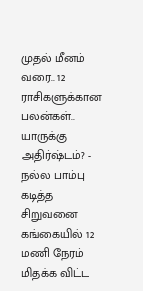முதல் மீனம் வரை.. 12 ராசிகளுக்கான பலன்கள்.. யாருக்கு அதிர்ஷ்டம்? -
நல்ல பாம்பு கடித்த சிறுவனை கங்கையில் 12 மணி நேரம் மிதக்க விட்ட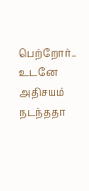பெற்றோர்.. உடனே அதிசயம் நடந்ததா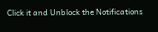Click it and Unblock the Notifications